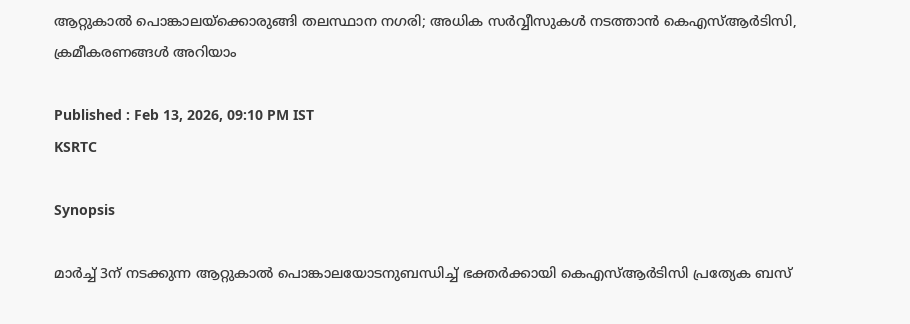ആറ്റുകാൽ പൊങ്കാലയ്ക്കൊരുങ്ങി തലസ്ഥാന നഗരി; അധിക സർവ്വീസുകൾ നടത്താൻ കെഎസ്ആർടിസി, ക്രമീകരണങ്ങൾ അറിയാം

Published : Feb 13, 2026, 09:10 PM IST
KSRTC

Synopsis

മാർച്ച് 3ന് നടക്കുന്ന ആറ്റുകാൽ പൊങ്കാലയോടനുബന്ധിച്ച് ഭക്തർക്കായി കെഎസ്ആർടിസി പ്രത്യേക ബസ്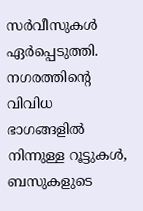സർവീസുകൾ ഏർപ്പെടുത്തി. നഗരത്തിന്റെ വിവിധ ഭാഗങ്ങളിൽ നിന്നുള്ള റൂട്ടുകൾ, ബസുകളുടെ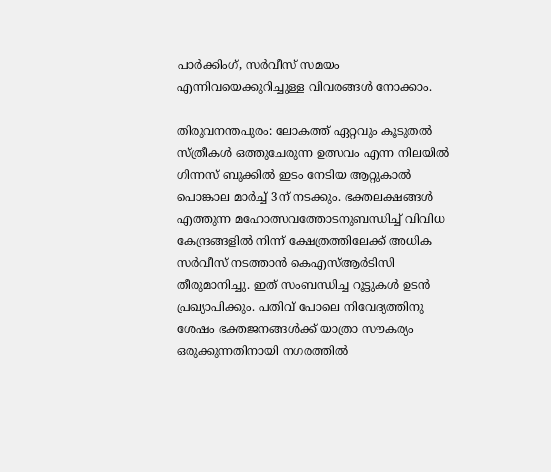പാർക്കിംഗ്, സർവീസ് സമയം എന്നിവയെക്കുറിച്ചുള്ള വിവരങ്ങൾ നോക്കാം.

തിരുവനന്തപുരം: ലോകത്ത് ഏറ്റവും കൂടുതൽ സ്ത്രീകൾ ഒത്തുചേരുന്ന ഉത്സവം എന്ന നിലയിൽ ഗിന്നസ് ബുക്കിൽ ഇടം നേടിയ ആറ്റുകാൽ പൊങ്കാല മാർച്ച് 3ന് നടക്കും. ഭക്തലക്ഷങ്ങൾ എത്തുന്ന മഹോത്സവത്തോടനുബന്ധിച്ച് വിവിധ കേന്ദ്രങ്ങളിൽ നിന്ന് ക്ഷേത്രത്തിലേക്ക് അധിക സർവീസ് നടത്താൻ കെഎസ്ആർടിസി തീരുമാനിച്ചു. ഇത് സംബന്ധിച്ച റൂട്ടുകൾ ഉടൻ പ്രഖ്യാപിക്കും. പതിവ് പോലെ നിവേദ്യത്തിനു ശേഷം ഭക്തജനങ്ങൾക്ക് യാത്രാ സൗകര്യം ഒരുക്കുന്നതിനായി നഗരത്തിൽ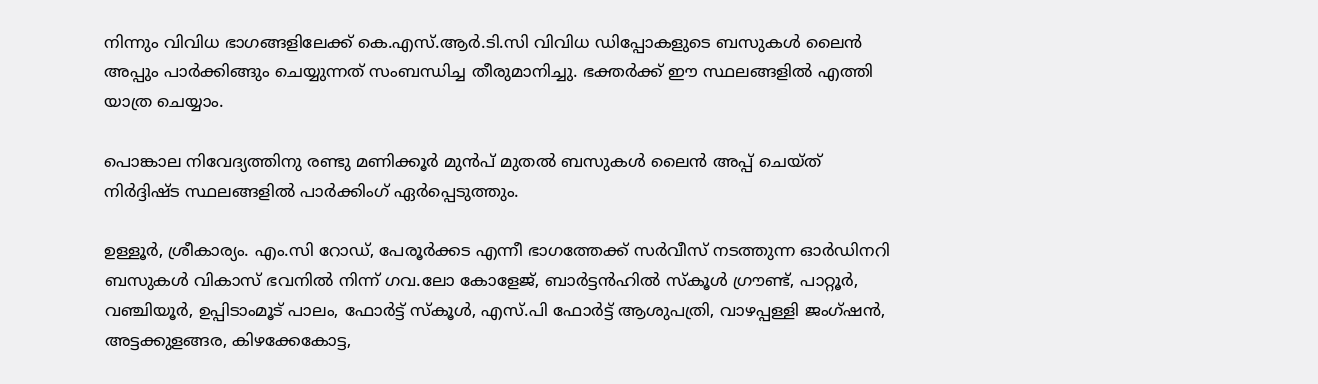നിന്നും വിവിധ ഭാഗങ്ങളിലേക്ക് കെ.എസ്.ആർ.ടി.സി വിവിധ ഡിപ്പോകളുടെ ബസുകൾ ലൈൻ അപ്പും പാർക്കിങ്ങും ചെയ്യുന്നത് സംബന്ധിച്ച തീരുമാനിച്ചു. ഭക്തർക്ക് ഈ സ്ഥലങ്ങളിൽ എത്തി യാത്ര ചെയ്യാം.

പൊങ്കാല നിവേദ്യത്തിനു രണ്ടു മണിക്കൂർ മുൻപ് മുതൽ ബസുകൾ ലൈൻ അപ്പ് ചെയ്ത് നിർദ്ദിഷ്ട സ്ഥലങ്ങളിൽ പാർക്കിംഗ് ഏർപ്പെടുത്തും.

ഉള്ളൂർ, ശ്രീകാര്യം. എം.സി റോഡ്, പേരൂർക്കട എന്നീ ഭാഗത്തേക്ക് സർവീസ് നടത്തുന്ന ഓർഡിനറി ബസുകൾ വികാസ് ഭവനിൽ നിന്ന് ഗവ.ലോ കോളേജ്, ബാർട്ടൻഹിൽ സ്കൂൾ ഗ്രൗണ്ട്, പാറ്റൂർ, വഞ്ചിയൂർ, ഉപ്പിടാംമൂട് പാലം, ഫോർട്ട് സ്കൂൾ, എസ്.പി ഫോർട്ട് ആശുപത്രി, വാഴപ്പള്ളി ജംഗ്ഷൻ, അട്ടക്കുളങ്ങര, കിഴക്കേകോട്ട,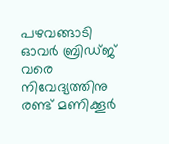പഴവങ്ങാടി ഓവർ ബ്രിഡ്‌ജ് വരെ നിവേദ്യത്തിനു രണ്ട് മണിക്കൂർ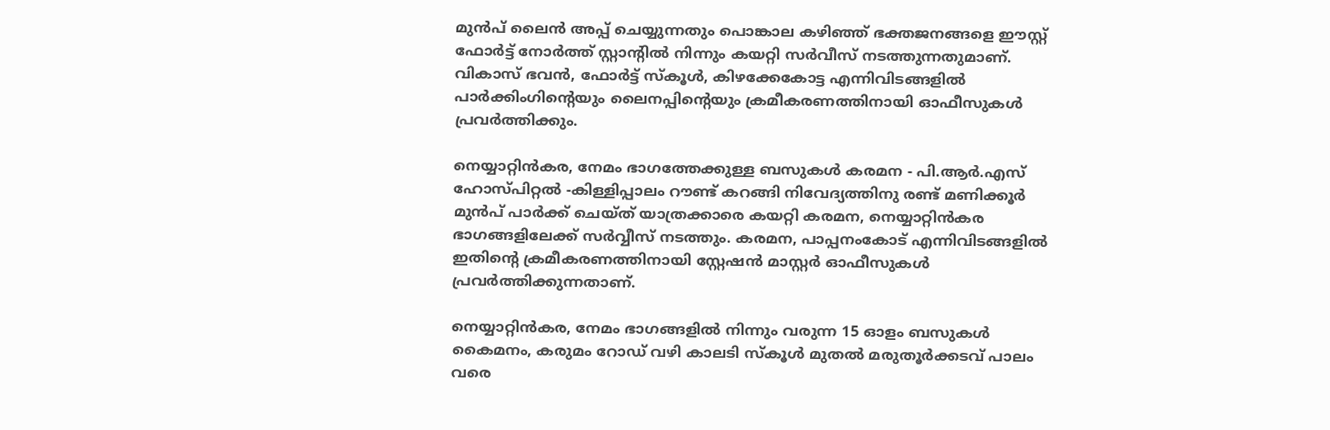മുൻപ് ലൈൻ അപ്പ് ചെയ്യുന്നതും പൊങ്കാല കഴിഞ്ഞ് ഭക്തജനങ്ങളെ ഈസ്റ്റ് ഫോർട്ട് നോർത്ത് സ്റ്റാൻ്റിൽ നിന്നും കയറ്റി സർവീസ് നടത്തുന്നതുമാണ്. വികാസ് ഭവൻ, ഫോർട്ട് സ്കൂൾ, കിഴക്കേകോട്ട എന്നിവിടങ്ങളിൽ പാർക്കിംഗിന്റെയും ലൈനപ്പിന്റെയും ക്രമീകരണത്തിനായി ഓഫീസുകൾ പ്രവർത്തിക്കും.

നെയ്യാറ്റിൻകര, നേമം ഭാഗത്തേക്കുള്ള ബസുകൾ കരമന - പി.ആർ.എസ് ഹോസ്പിറ്റൽ -കിള്ളിപ്പാലം റൗണ്ട് കറങ്ങി നിവേദ്യത്തിനു രണ്ട് മണിക്കൂർ മുൻപ് പാർക്ക് ചെയ്ത് യാത്രക്കാരെ കയറ്റി കരമന, നെയ്യാറ്റിൻകര ഭാഗങ്ങളിലേക്ക് സർവ്വീസ് നടത്തും. കരമന, പാപ്പനംകോട് എന്നിവിടങ്ങളിൽ ഇതിന്റെ ക്രമീകരണത്തിനായി സ്റ്റേഷൻ മാസ്റ്റർ ഓഫീസുകൾ പ്രവർത്തിക്കുന്നതാണ്.

നെയ്യാറ്റിൻകര, നേമം ഭാഗങ്ങളിൽ നിന്നും വരുന്ന 15 ഓളം ബസുകൾ കൈമനം, കരുമം റോഡ് വഴി കാലടി സ്കൂൾ മുതൽ മരുതൂർക്കടവ് പാലം വരെ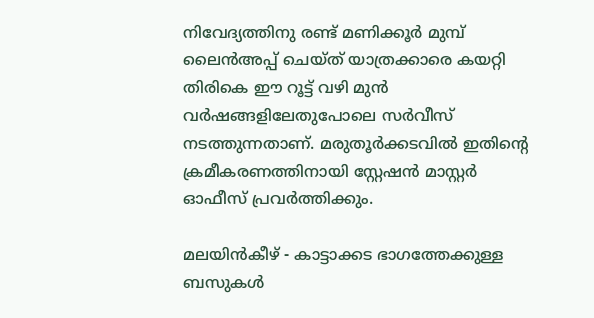നിവേദ്യത്തിനു രണ്ട് മണിക്കൂർ മുമ്പ് ലൈൻഅപ്പ് ചെയ്ത് യാത്രക്കാരെ കയറ്റി തിരികെ ഈ റൂട്ട് വഴി മുൻ വർഷങ്ങളിലേതുപോലെ സർവീസ് നടത്തുന്നതാണ്. മരുതൂർക്കടവിൽ ഇതിന്റെ ക്രമീകരണത്തിനായി സ്റ്റേഷൻ മാസ്റ്റർ ഓഫീസ് പ്രവർത്തിക്കും.

മലയിൻകീഴ് - കാട്ടാക്കട ഭാഗത്തേക്കുള്ള ബസുകൾ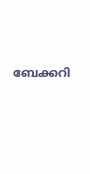ബേക്കറി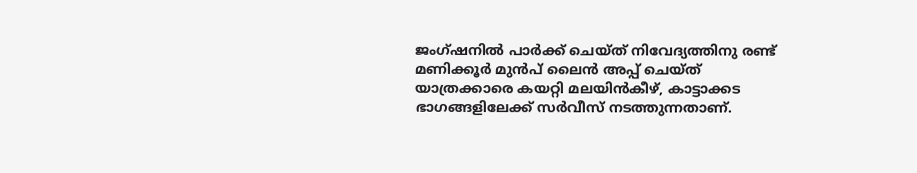ജംഗ്ഷനിൽ പാർക്ക് ചെയ്ത് നിവേദ്യത്തിനു രണ്ട് മണിക്കൂർ മുൻപ് ലൈൻ അപ്പ് ചെയ്ത് യാത്രക്കാരെ കയറ്റി മലയിൻകീഴ്, കാട്ടാക്കട ഭാഗങ്ങളിലേക്ക് സർവീസ് നടത്തുന്നതാണ്.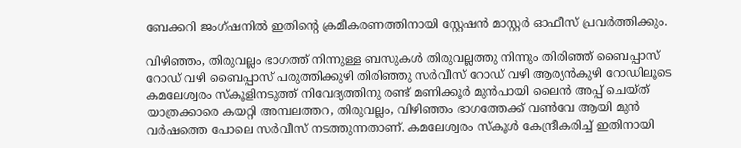ബേക്കറി ജംഗ്ഷനിൽ ഇതിൻ്റെ ക്രമീകരണത്തിനായി സ്റ്റേഷൻ മാസ്റ്റർ ഓഫീസ് പ്രവർത്തിക്കും.

വിഴിഞ്ഞം, തിരുവല്ലം ഭാഗത്ത് നിന്നുള്ള ബസുകൾ തിരുവല്ലത്തു നിന്നും തിരിഞ്ഞ് ബൈപ്പാസ് റോഡ് വഴി ബൈപ്പാസ് പരുത്തിക്കുഴി തിരിഞ്ഞു സർവീസ് റോഡ് വഴി ആര്യൻകുഴി റോഡിലൂടെ കമലേശ്വരം സ്കൂളിനടുത്ത് നിവേദ്യത്തിനു രണ്ട് മണിക്കൂർ മുൻപായി ലൈൻ അപ്പ് ചെയ്ത് യാത്രക്കാരെ കയറ്റി അമ്പലത്തറ, തിരുവല്ലം, വിഴിഞ്ഞം ഭാഗത്തേക്ക് വൺവേ ആയി മുൻ വർഷത്തെ പോലെ സർവീസ് നടത്തുന്നതാണ്. കമലേശ്വരം സ്കൂൾ കേന്ദ്രീകരിച്ച് ഇതിനായി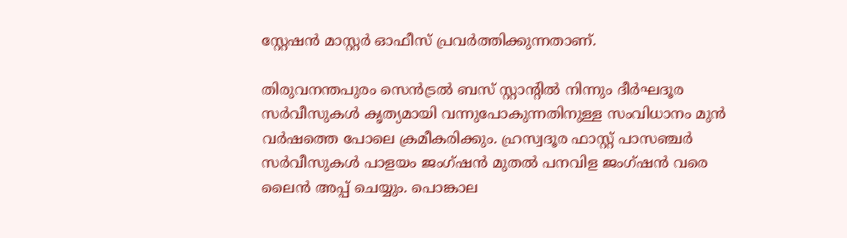സ്റ്റേഷൻ മാസ്റ്റർ ഓഫീസ് പ്രവർത്തിക്കുന്നതാണ്.

തിരുവനന്തപുരം സെൻട്രൽ ബസ് സ്റ്റാൻ്റിൽ നിന്നും ദീർഘദൂര സർവീസുകൾ കൃത്യമായി വന്നുപോകുന്നതിനുള്ള സംവിധാനം മുൻ വർഷത്തെ പോലെ ക്രമീകരിക്കും. ഹ്രസ്വദൂര ഫാസ്റ്റ് പാസഞ്ചർ സർവീസുകൾ പാളയം ജംഗ്ഷൻ മുതൽ പനവിള ജംഗ്ഷൻ വരെ ലൈൻ അപ്പ് ചെയ്യും. പൊങ്കാല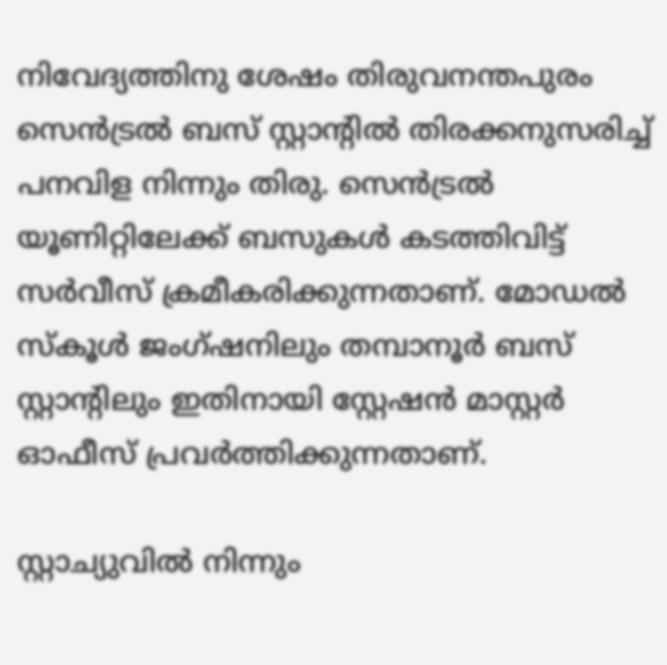നിവേദ്യത്തിനു ശേഷം തിരുവനന്തപുരം സെൻട്രൽ ബസ് സ്റ്റാൻ്റിൽ തിരക്കനുസരിച്ച് പനവിള നിന്നും തിരു. സെൻട്രൽ യൂണിറ്റിലേക്ക് ബസുകൾ കടത്തിവിട്ട് സർവീസ് ക്രമീകരിക്കുന്നതാണ്. മോഡൽ സ്കൂൾ ജംഗ്ഷനിലും തമ്പാനൂർ ബസ് സ്റ്റാന്റിലും ഇതിനായി സ്റ്റേഷൻ മാസ്റ്റർ ഓഫീസ് പ്രവർത്തിക്കുന്നതാണ്.

സ്റ്റാച്യുവിൽ നിന്നും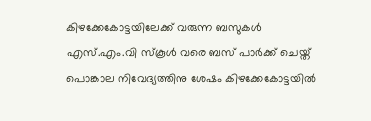കിഴക്കേകോട്ടയിലേക്ക് വരുന്ന ബസുകൾ എസ്.എം.വി സ്കൂൾ വരെ ബസ് പാർക്ക് ചെയ്ത് പൊങ്കാല നിവേദ്യത്തിനു ശേഷം കിഴക്കേകോട്ടയിൽ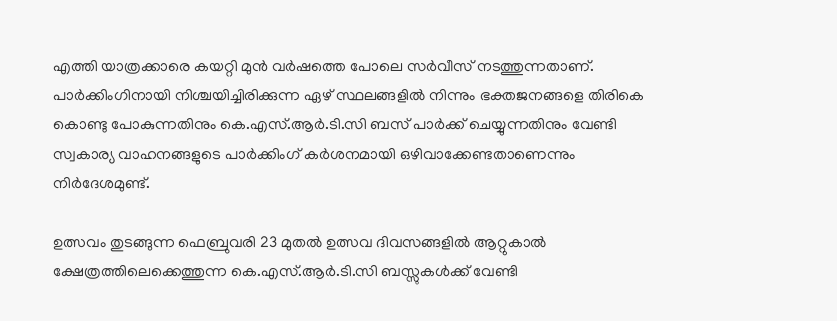എത്തി യാത്രക്കാരെ കയറ്റി മുൻ വർഷത്തെ പോലെ സർവീസ് നടത്തുന്നതാണ്. പാർക്കിംഗിനായി നിശ്ചയിച്ചിരിക്കുന്ന ഏഴ് സ്ഥലങ്ങളിൽ നിന്നും ഭക്തജനങ്ങളെ തിരികെ കൊണ്ടു പോകുന്നതിനും കെ.എസ്.ആർ.ടി.സി ബസ് പാർക്ക് ചെയ്യുന്നതിനും വേണ്ടി സ്വകാര്യ വാഹനങ്ങളുടെ പാർക്കിംഗ് കർശനമായി ഒഴിവാക്കേണ്ടതാണെന്നും നിർദേശമുണ്ട്.

ഉത്സവം തുടങ്ങുന്ന ഫെബ്രുവരി 23 മുതൽ ഉത്സവ ദിവസങ്ങളിൽ ആറ്റുകാൽ ക്ഷേത്രത്തിലെക്കെത്തുന്ന കെ.എസ്.ആർ.ടി.സി ബസ്സുകൾക്ക് വേണ്ടി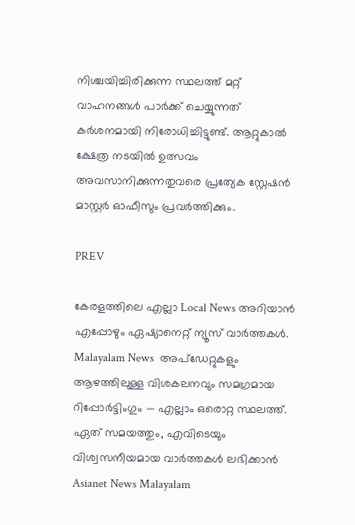നിശ്ചയിച്ചിരിക്കുന്ന സ്ഥലത്ത് മറ്റ് വാഹനങ്ങൾ പാർക്ക് ചെയ്യുന്നത് കർശനമായി നിരോധിച്ചിട്ടുണ്ട്. ആറ്റുകാൽ ക്ഷേത്ര നടയിൽ ഉത്സവം അവസാനിക്കുന്നതുവരെ പ്രത്യേക സ്റ്റേഷൻ മാസ്റ്റർ ഓഫീസും പ്രവർത്തിക്കും.

PREV

കേരളത്തിലെ എല്ലാ Local News അറിയാൻ എപ്പോഴും ഏഷ്യാനെറ്റ് ന്യൂസ് വാർത്തകൾ. Malayalam News  അപ്‌ഡേറ്റുകളും ആഴത്തിലുള്ള വിശകലനവും സമഗ്രമായ റിപ്പോർട്ടിംഗും — എല്ലാം ഒരൊറ്റ സ്ഥലത്ത്. ഏത് സമയത്തും, എവിടെയും വിശ്വസനീയമായ വാർത്തകൾ ലഭിക്കാൻ Asianet News Malayalam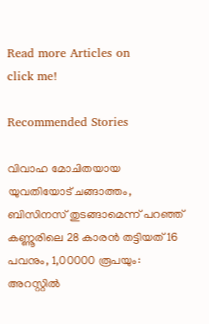Read more Articles on
click me!

Recommended Stories

വിവാഹ മോചിതയായ യുവതിയോട് ചങ്ങാത്തം, ബിസിനസ് തുടങ്ങാമെന്ന് പറഞ്ഞ് കണ്ണൂരിലെ 28 കാരൻ തട്ടിയത് 16 പവനും, 1,00000 രൂപയും: അറസ്റ്റിൽ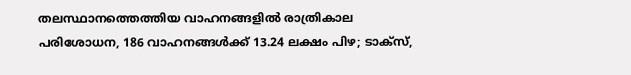തലസ്ഥാനത്തെത്തിയ വാഹനങ്ങളിൽ രാത്രികാല പരിശോധന, 186 വാഹനങ്ങൾക്ക് 13.24 ലക്ഷം പിഴ; ടാക്‌സ്,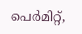പെർമിറ്റ്,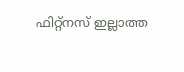ഫിറ്റ്‌നസ് ഇല്ലാത്ത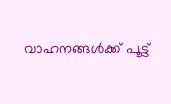വാഹനങ്ങൾക്ക് പൂട്ട്